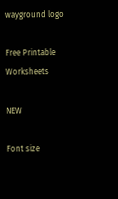wayground logo

Free Printable Worksheets

NEW

Font size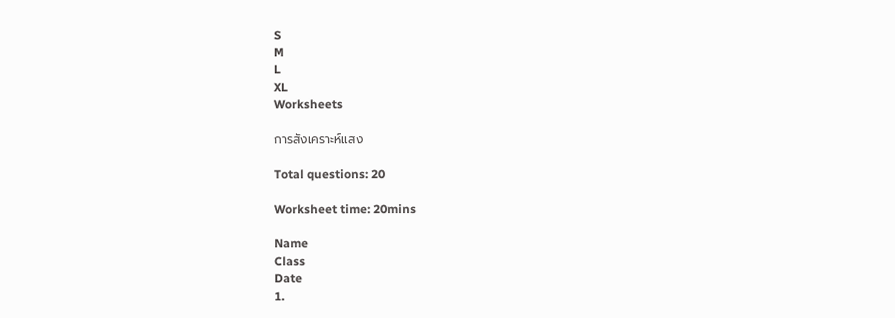S
M
L
XL
Worksheets

การสังเคราะห์แสง

Total questions: 20

Worksheet time: 20mins

Name
Class
Date
1.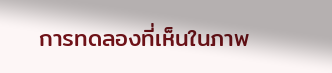การทดลองที่เห็นในภาพ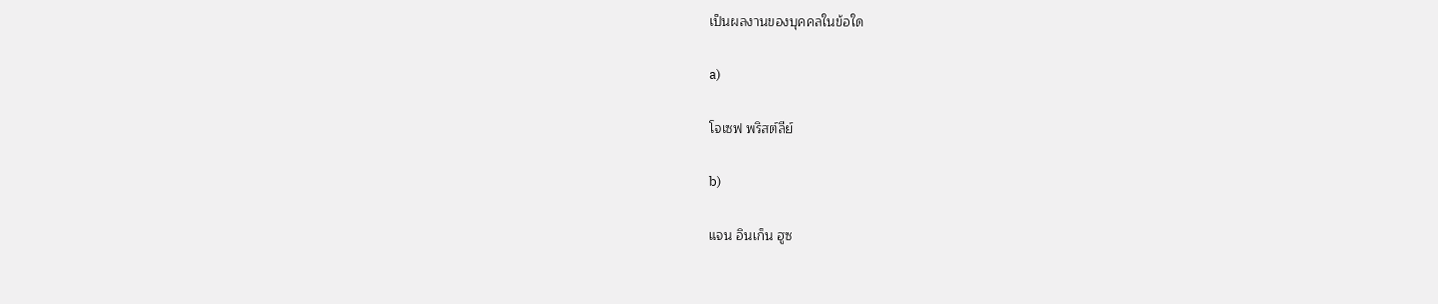เป็นผลงานของบุคคลในข้อใด

a)

โจเซฟ พริสต์ลีย์

b)

แจน อินเก็น ฮูซ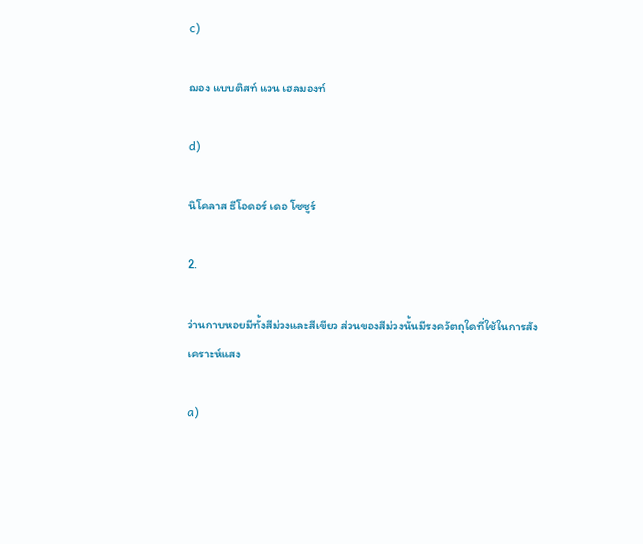c)

ฌอง แบบติสท์ แวน เฮลมองท์

d)

นิโคลาส ธีโอดอร์ เดอ โซซูร์

2.

ว่านกาบหอยมีทั้งสีม่วงและสีเขียว ส่วนของสีม่วงนั้นมีรงควัตถุใดที่ใช้ในการสังเคราะห์แสง

a)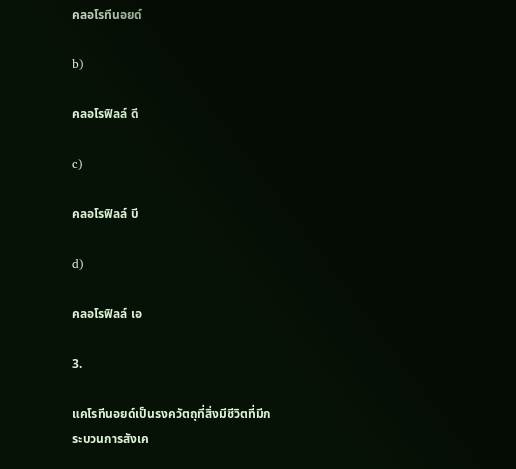คลอโรทีนอยด์

b)

คลอโรฟิลล์ ดี

c)

คลอโรฟิลล์ บี

d)

คลอโรฟิลล์ เอ

3.

แคโรทีนอยด์เป็นรงควัตถุที่สิ่งมีชีวิตที่มีกระบวนการสังเค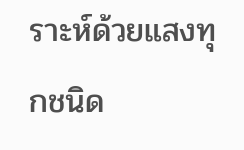ราะห์ด้วยแสงทุกชนิด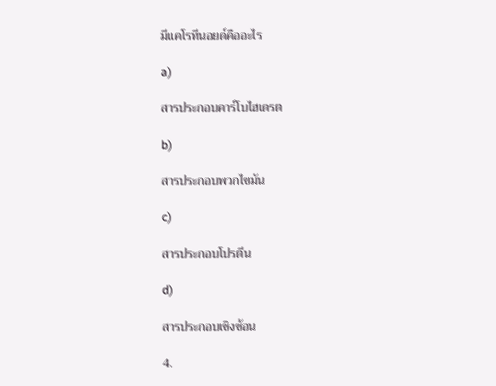มีแคโรทีนอยด์คืออะไร

a)

สารประกอบคาร์โบไฮเดรต

b)

สารประกอบพวกไขมัน

c)

สารประกอบโปรตีน

d)

สารประกอบเชิงซ้อน

4.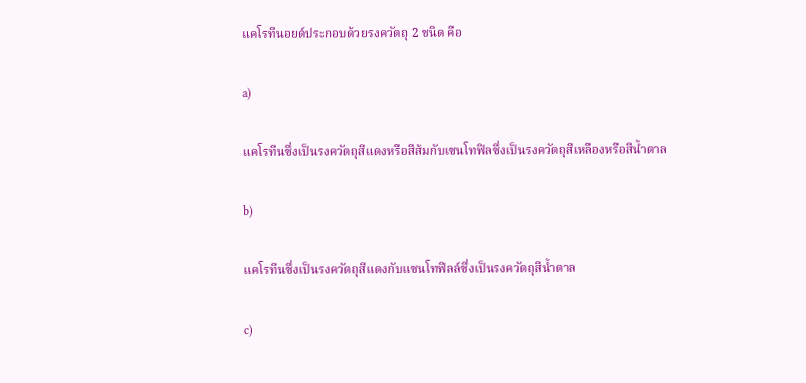แคโรทีนอยด์ประกอบด้วยรงควัตถุ 2 ชนิด คือ

a)

แคโรทีนซึ่งเป็นรงควัตถุสีแดงหรือสีส้มกับเซนโทฟิลซึ่งเป็นรงควัตถุสีเหลืองหรือสีน้ำตาล

b)

แคโรทีนซึ่งเป็นรงควัตถุสีแดงกับแซนโทฟิลล์ซึ่งเป็นรงควัตถุสีน้ำตาล

c)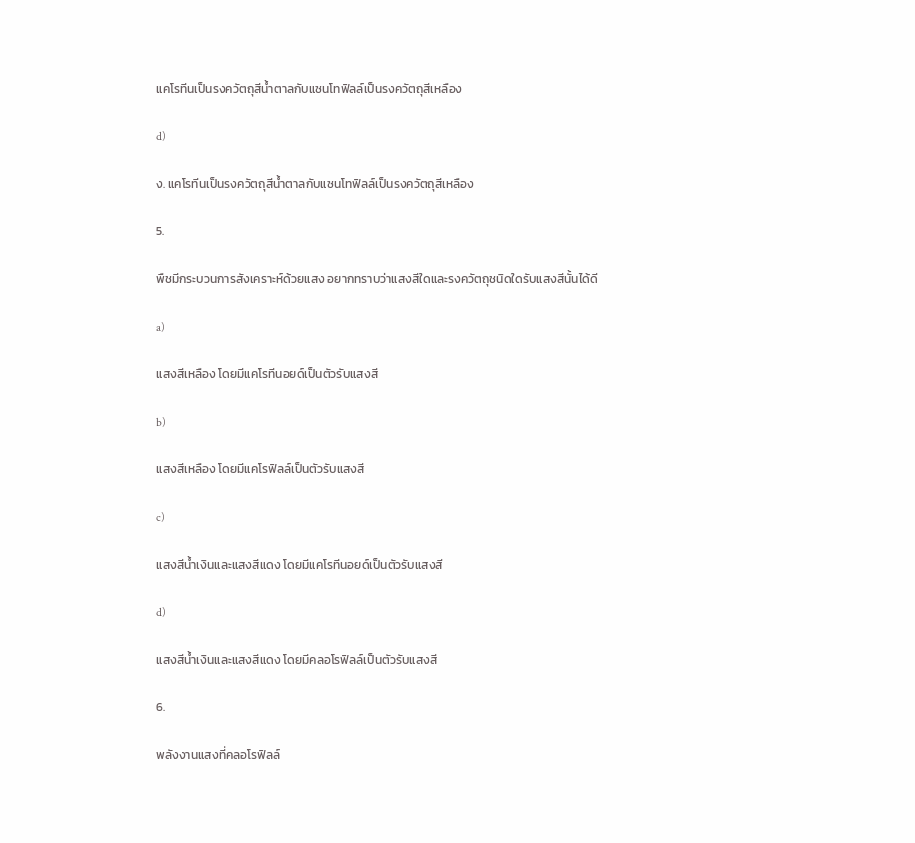แคโรทีนเป็นรงควัตถุสีน้ำตาลกับแซนโทฟิลล์เป็นรงควัตถุสีเหลือง

d)

ง. แคโรทีนเป็นรงควัตถุสีน้ำตาลกับแซนโทฟิลล์เป็นรงควัตถุสีเหลือง

5.

พืชมีกระบวนการสังเคราะห์ด้วยแสง อยากทราบว่าแสงสีใดและรงควัตถุชนิดใดรับแสงสีนั้นได้ดี

a)

แสงสีเหลือง โดยมีแคโรทีนอยด์เป็นตัวรับแสงสี

b)

แสงสีเหลือง โดยมีแคโรฟิลล์เป็นตัวรับแสงสี

c)

แสงสีน้ำเงินและแสงสีแดง โดยมีแคโรทีนอยด์เป็นตัวรับแสงสี

d)

แสงสีน้ำเงินและแสงสีแดง โดยมีคลอโรฟิลล์เป็นตัวรับแสงสี

6.

พลังงานแสงที่คลอโรฟิลล์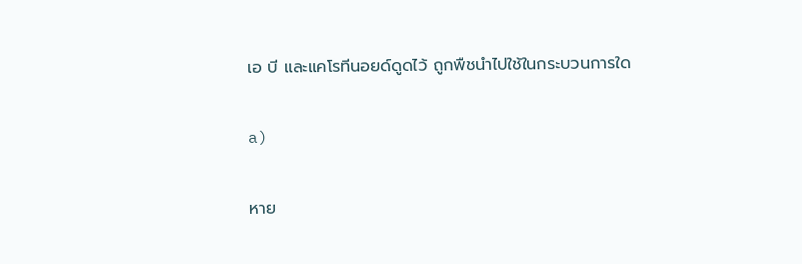เอ บี และแคโรทีนอยด์ดูดไว้ ถูกพืชนำไปใช้ในกระบวนการใด

a)

หาย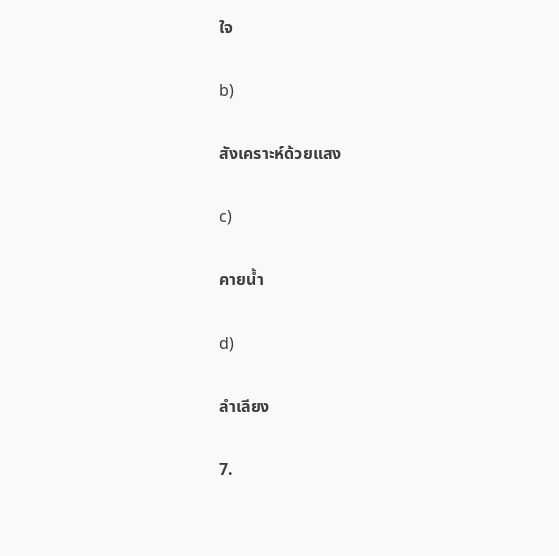ใจ

b)

สังเคราะห์ด้วยแสง

c)

คายน้ำ

d)

ลำเลียง

7.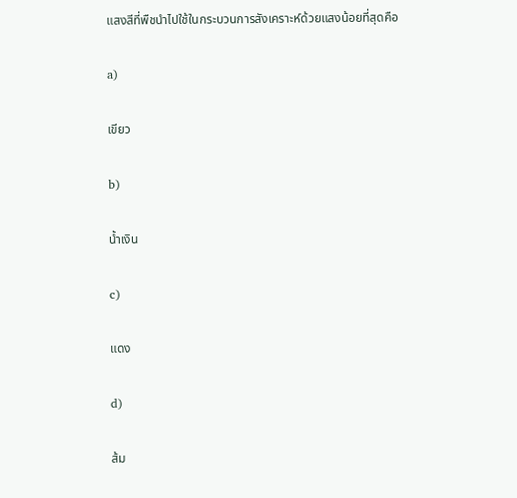แสงสีที่พืชนำไปใช้ในกระบวนการสังเคราะห์ด้วยแสงน้อยที่สุดคือ

a)

เขียว

b)

น้ำเงิน

c)

แดง

d)

ส้ม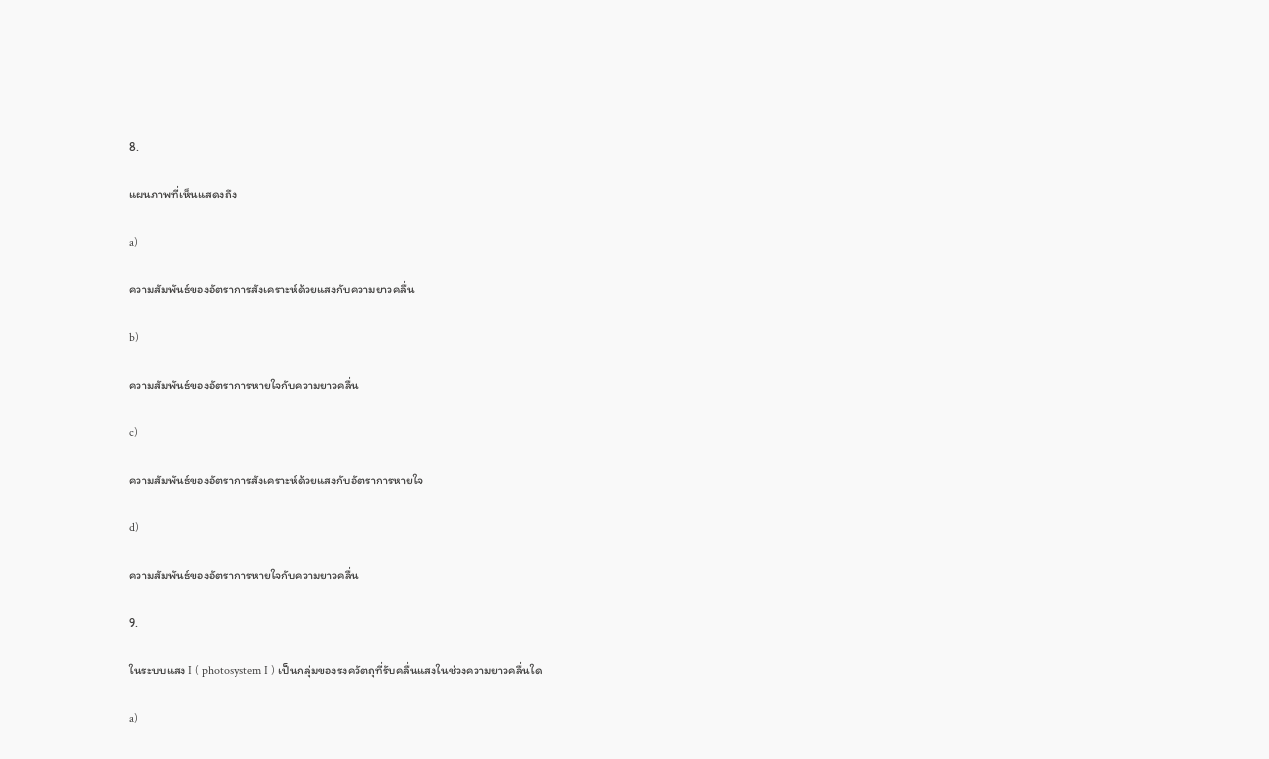8.

แผนภาพที่เห็นแสดงถึง

a)

ความสัมพันธ์ของอัตราการสังเคราะห์ด้วยแสงกับความยาวคลื่น

b)

ความสัมพันธ์ของอัตราการหายใจกับความยาวคลื่น

c)

ความสัมพันธ์ของอัตราการสังเคราะห์ด้วยแสงกับอัตราการหายใจ

d)

ความสัมพันธ์ของอัตราการหายใจกับความยาวคลื่น

9.

ในระบบแสง I ( photosystem I ) เป็นกลุ่มของรงควัตถุที่รับคลื่นแสงในช่วงความยาวคลื่นใด

a)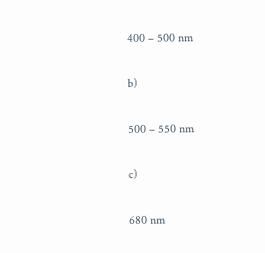400 – 500 nm

b)

500 – 550 nm

c)

680 nm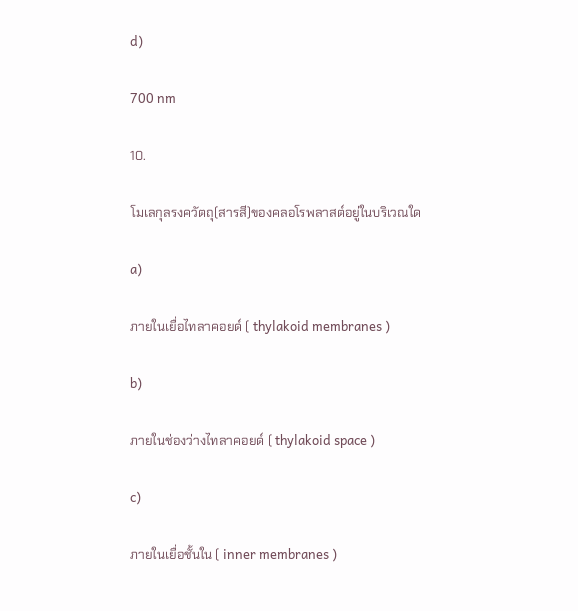d)

700 nm

10.

โมเลกุลรงควัตถุ(สารสี)ของคลอโรพลาสต์อยู่ในบริเวณใด

a)

ภายในเยื่อไทลาคอยด์ ( thylakoid membranes )

b)

ภายในช่องว่างไทลาคอยด์ ( thylakoid space )

c)

ภายในเยื่อชั้นใน ( inner membranes )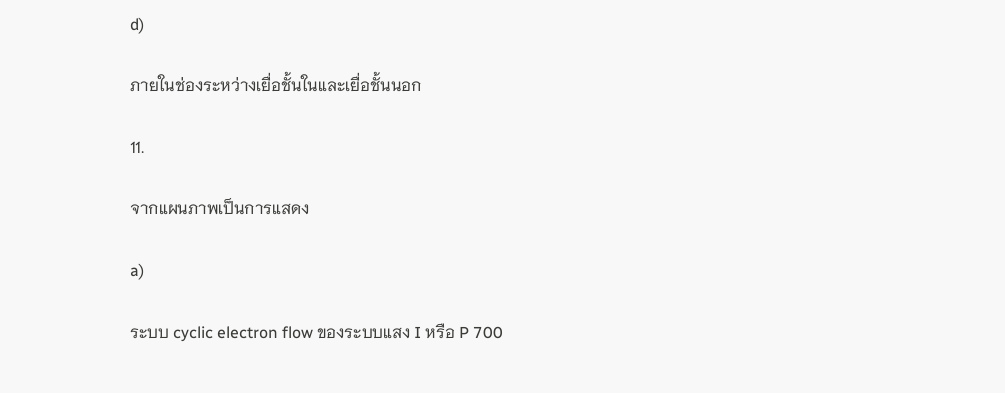d)

ภายในช่องระหว่างเยื่อชั้นในและเยื่อชั้นนอก

11.

จากแผนภาพเป็นการแสดง

a)

ระบบ cyclic electron flow ของระบบแสง I หรือ P 700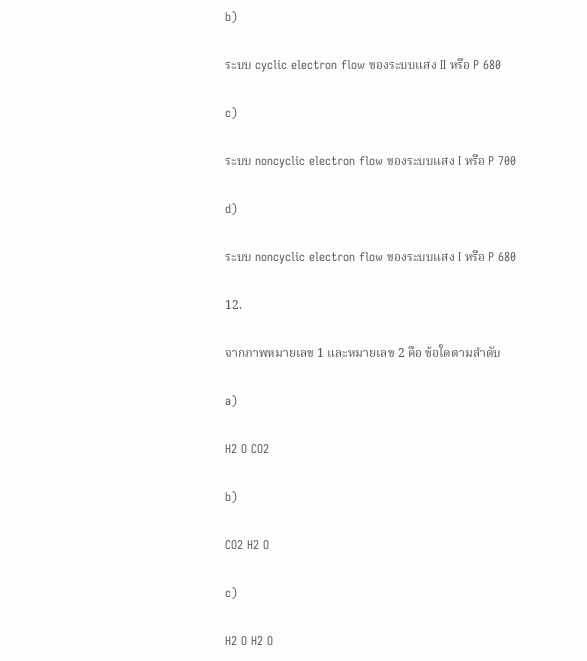b)

ระบบ cyclic electron flow ของระบบแสง II หรือ P 680

c)

ระบบ noncyclic electron flow ของระบบแสง I หรือ P 700

d)

ระบบ noncyclic electron flow ของระบบแสง I หรือ P 680

12.

จากภาพหมายเลข 1 และหมายเลข 2 คือ ข้อใดตามลำดับ

a)

H2 O CO2

b)

CO2 H2 O

c)

H2 O H2 O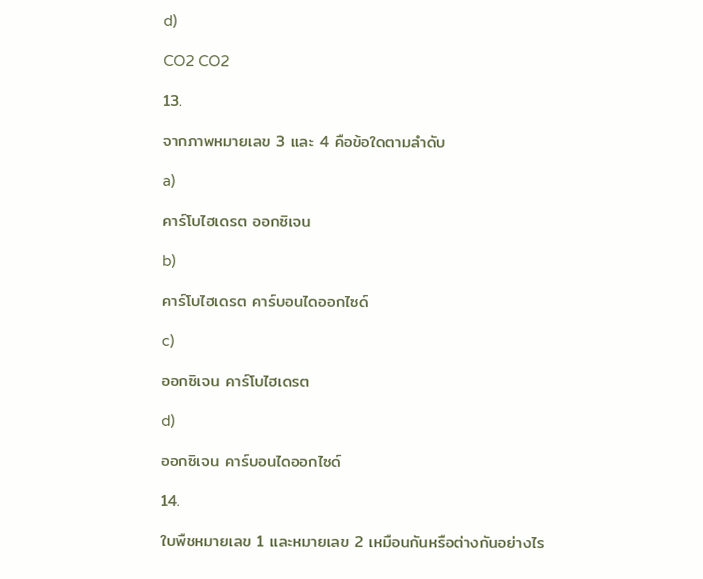d)

CO2 CO2

13.

จากภาพหมายเลข 3 และ 4 คือข้อใดตามลำดับ

a)

คาร์โบไฮเดรต ออกซิเจน

b)

คาร์โบไฮเดรต คาร์บอนไดออกไซด์

c)

ออกซิเจน คาร์โบไฮเดรต

d)

ออกซิเจน คาร์บอนไดออกไซด์

14.

ใบพืชหมายเลข 1 และหมายเลข 2 เหมือนกันหรือต่างกันอย่างไร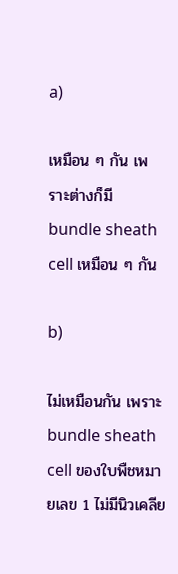a)

เหมือน ๆ กัน เพราะต่างก็มี bundle sheath cell เหมือน ๆ กัน

b)

ไม่เหมือนกัน เพราะ bundle sheath cell ของใบพืชหมายเลข 1 ไม่มีนิวเคลีย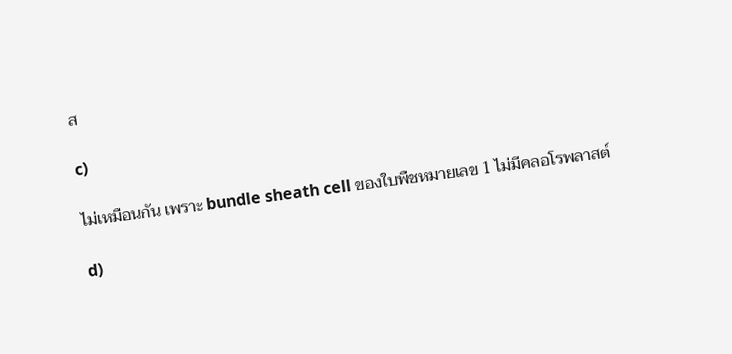ส

c)

ไม่เหมือนกัน เพราะ bundle sheath cell ของใบพืชหมายเลข 1 ไม่มีคลอโรพลาสต์

d)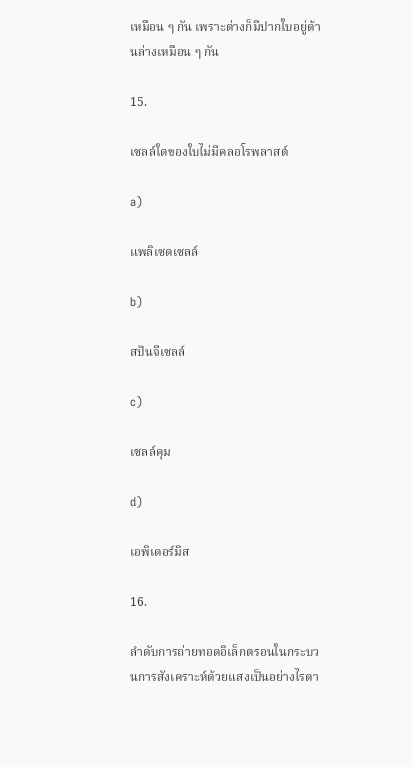เหมือน ๆ กัน เพราะต่างก็มีปากใบอยู่ด้านล่างเหมือน ๆ กัน

15.

เซลล์ใดของใบไม่มีคลอโรพลาสต์

a)

แพลิเซดเซลล์

b)

สปันจีเซลล์

c)

เซลล์คุม

d)

เอพิเดอร์มิส

16.

ลำดับการถ่ายทอดอิเล็กตรอนในกระบวนการสังเคราะห์ด้วยแสงเป็นอย่างไรตา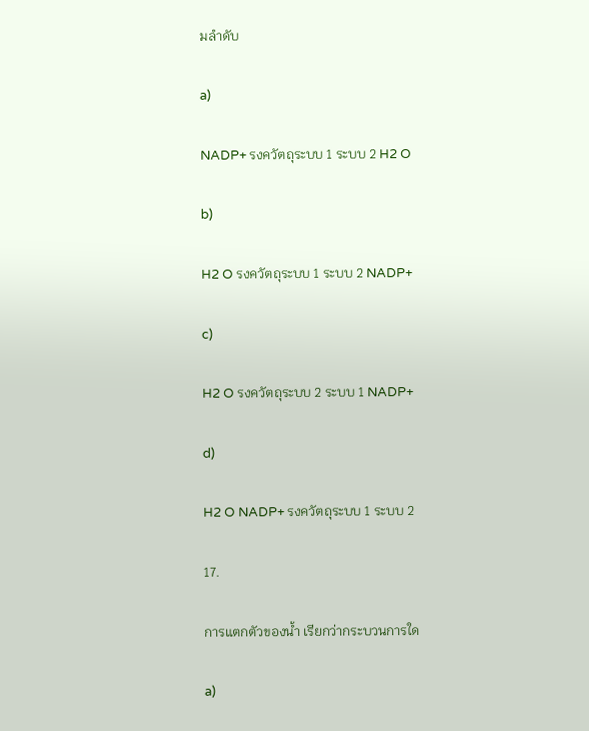มลำดับ

a)

NADP+ รงควัตถุระบบ 1 ระบบ 2 H2 O

b)

H2 O รงควัตถุระบบ 1 ระบบ 2 NADP+

c)

H2 O รงควัตถุระบบ 2 ระบบ 1 NADP+

d)

H2 O NADP+ รงควัตถุระบบ 1 ระบบ 2

17.

การแตกตัวของน้ำ เรียกว่ากระบวนการใด

a)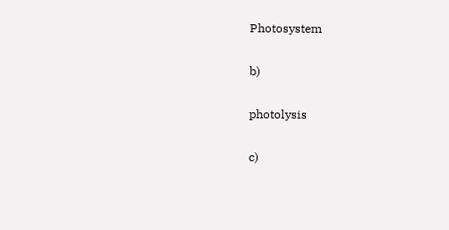Photosystem

b)

photolysis

c)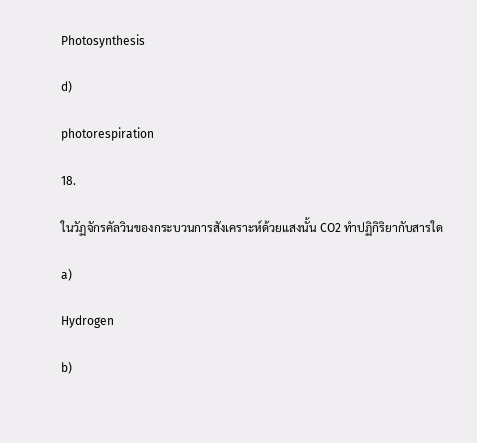Photosynthesis

d)

photorespiration

18.

ในวัฏจักรคัลวินของกระบวนการสังเคราะห์ด้วยแสงนั้น CO2 ทำปฏิกิริยากับสารใด

a)

Hydrogen

b)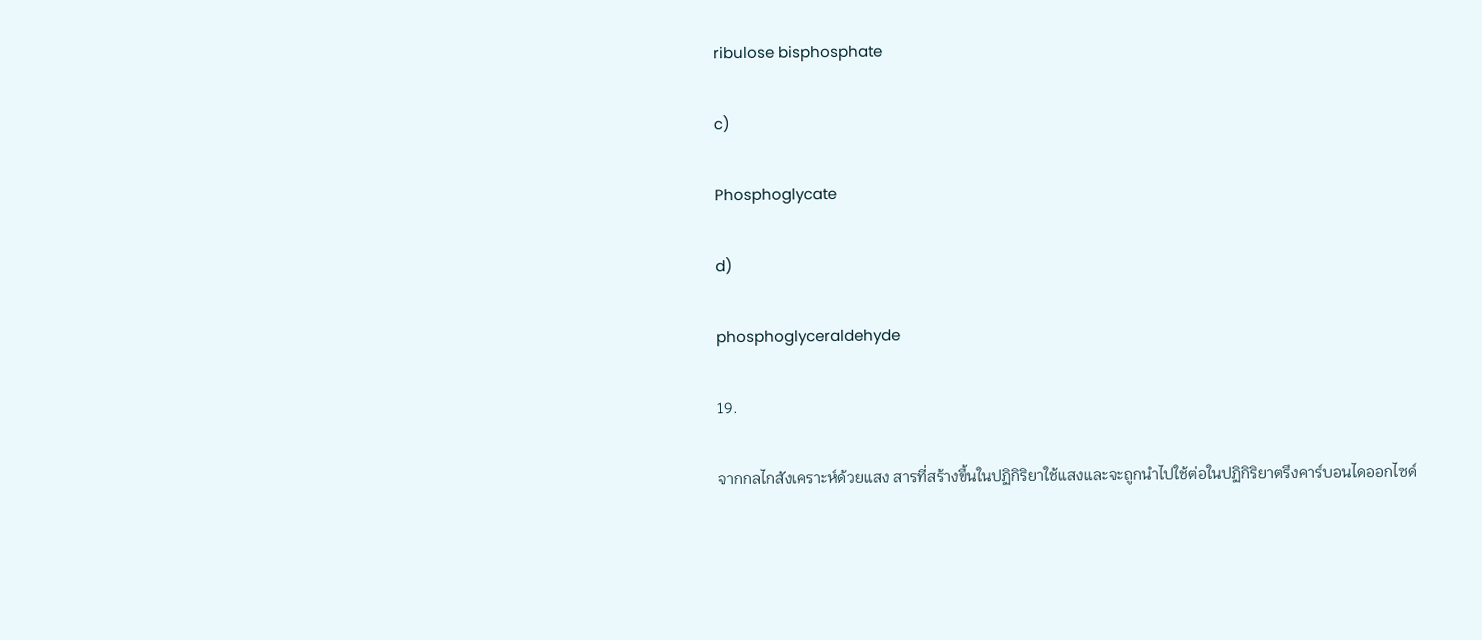ribulose bisphosphate

c)

Phosphoglycate

d)

phosphoglyceraldehyde

19.

จากกลไกสังเคราะห์ด้วยแสง สารที่สร้างขึ้นในปฏิกิริยาใช้แสงและจะถูกนำไปใช้ต่อในปฏิกิริยาตรึงคาร์บอนไดออกไซด์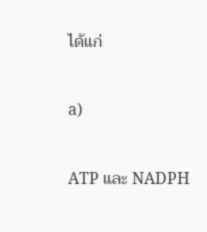ได้แก่

a)

ATP และ NADPH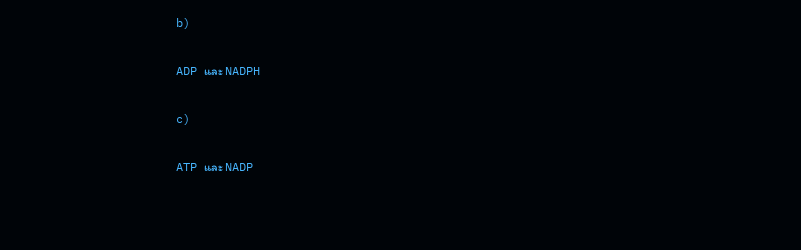b)

ADP และ NADPH

c)

ATP และ NADP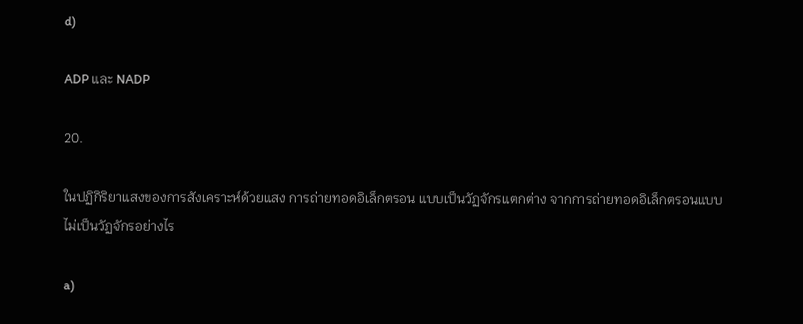d)

ADP และ NADP

20.

ในปฏิกิริยาแสงของการสังเคราะห์ด้วยแสง การถ่ายทอดอิเล็กตรอน แบบเป็นวัฏจักรแตกต่าง จากการถ่ายทอดอิเล็กตรอนแบบไม่เป็นวัฏจักรอย่างไร

a)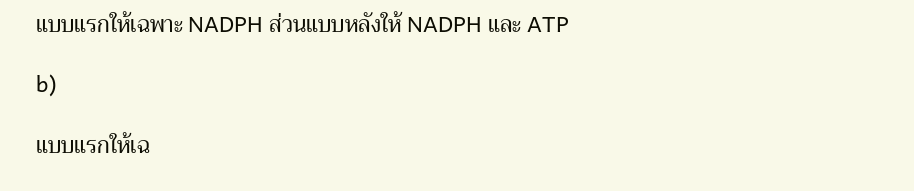แบบแรกให้เฉพาะ NADPH ส่วนแบบหลังให้ NADPH และ ATP

b)

แบบแรกให้เฉ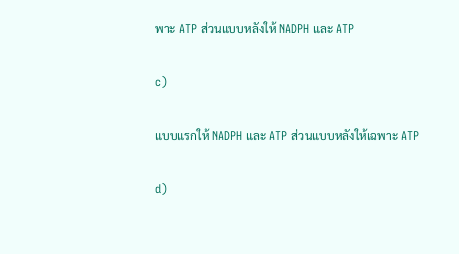พาะ ATP ส่วนแบบหลังให้ NADPH และ ATP

c)

แบบแรกให้ NADPH และ ATP ส่วนแบบหลังให้เฉพาะ ATP

d)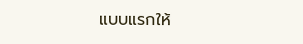แบบแรกให้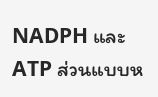NADPH และ ATP ส่วนแบบห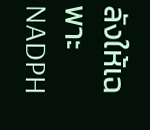ลังให้เฉพาะ NADPH